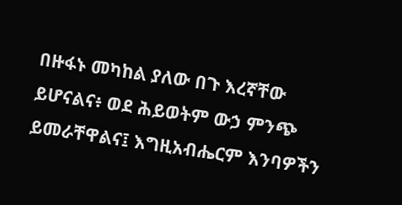በዙፋኑ መካከል ያለው በጉ እረኛቸው ይሆናልና፥ ወደ ሕይወትም ውኃ ምንጭ ይመራቸዋልና፤ እግዚአብሔርም እንባዎችን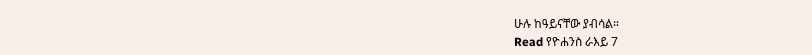ሁሉ ከዓይናቸው ያብሳል።
Read የዮሐንስ ራእይ 7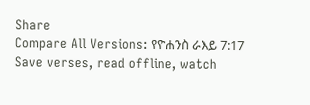Share
Compare All Versions: የዮሐንስ ራእይ 7:17
Save verses, read offline, watch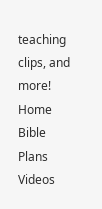teaching clips, and more!
Home
Bible
Plans
Videos